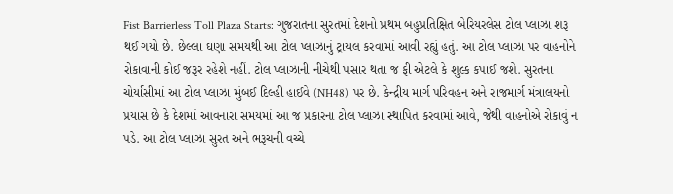Fist Barrierless Toll Plaza Starts: ગુજરાતના સુરતમાં દેશનો પ્રથમ બહુપ્રતિક્ષિત બેરિયરલેસ ટોલ પ્લાઝા શરૂ થઈ ગયો છે. છેલ્લા ઘણા સમયથી આ ટોલ પ્લાઝાનું ટ્રાયલ કરવામાં આવી રહ્યું હતું. આ ટોલ પ્લાઝા પર વાહનોને રોકાવાની કોઈ જરૂર રહેશે નહીં. ટોલ પ્લાઝાની નીચેથી પસાર થતા જ ફી એટલે કે શુલ્ક કપાઈ જશે. સુરતના ચોર્યાસીમાં આ ટોલ પ્લાઝા મુંબઈ દિલ્હી હાઈવે (NH48) પર છે. કેન્દ્રીય માર્ગ પરિવહન અને રાજમાર્ગ મંત્રાલયનો પ્રયાસ છે કે દેશમાં આવનારા સમયમાં આ જ પ્રકારના ટોલ પ્લાઝા સ્થાપિત કરવામાં આવે, જેથી વાહનોએ રોકાવું ન પડે. આ ટોલ પ્લાઝા સુરત અને ભરૂચની વચ્ચે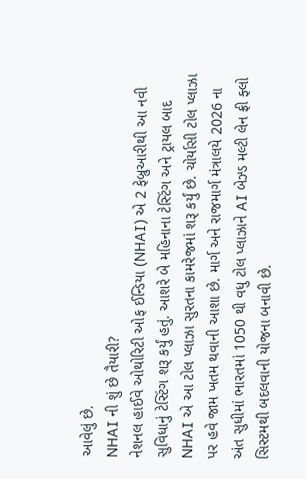આવેલું છે.
NHAI ની શું છે તૈયારી?
નેશનલ હાઈવે ઓથોરિટી ઓફ ઈન્ડિયા (NHAI) એ 2 ફેબ્રુઆરીથી આ નવી સુવિધાનું ટેસ્ટિંગ શરૂ કર્યું હતું. આશરે બે મહિનાના ટેસ્ટિંગ અને ટ્રાયલ બાદ NHAI એ આ ટોલ પ્લાઝા સુરતના કામરેજમાં શરૂ કર્યું છે. ચોર્યાસી ટોલ પ્લાઝા પર હવે જામ ખતમ થવાની આશા છે. માર્ગ અને રાજમાર્ગ મંત્રાલયે 2026 ના અંત સુધીમાં ભારતમાં 1050 થી વધુ ટોલ પ્લાઝાને AI બેઝ્ડ મલ્ટી લેન ફ્રી ફ્લો સિસ્ટમથી બદલવાની યોજના બનાવી છે.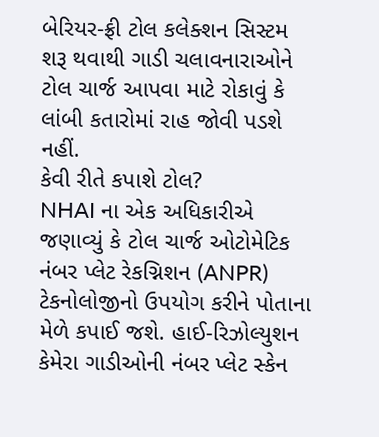બેરિયર-ફ્રી ટોલ કલેક્શન સિસ્ટમ શરૂ થવાથી ગાડી ચલાવનારાઓને ટોલ ચાર્જ આપવા માટે રોકાવું કે લાંબી કતારોમાં રાહ જોવી પડશે નહીં.
કેવી રીતે કપાશે ટોલ?
NHAI ના એક અધિકારીએ જણાવ્યું કે ટોલ ચાર્જ ઓટોમેટિક નંબર પ્લેટ રેકગ્નિશન (ANPR) ટેકનોલોજીનો ઉપયોગ કરીને પોતાના મેળે કપાઈ જશે. હાઈ-રિઝોલ્યુશન કેમેરા ગાડીઓની નંબર પ્લેટ સ્કેન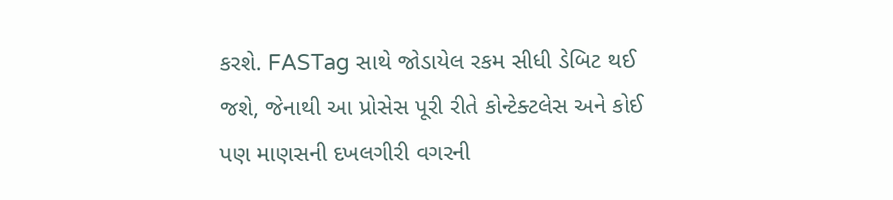કરશે. FASTag સાથે જોડાયેલ રકમ સીધી ડેબિટ થઈ જશે, જેનાથી આ પ્રોસેસ પૂરી રીતે કોન્ટેક્ટલેસ અને કોઈ પણ માણસની દખલગીરી વગરની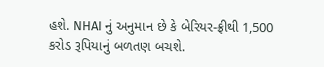હશે. NHAI નું અનુમાન છે કે બેરિયર-ફ્રીથી 1,500 કરોડ રૂપિયાનું બળતણ બચશે.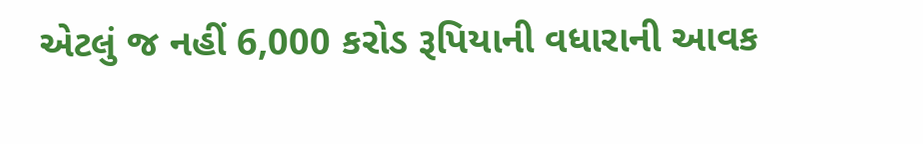એટલું જ નહીં 6,000 કરોડ રૂપિયાની વધારાની આવક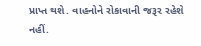પ્રાપ્ત થશે. વાહનોને રોકાવાની જરૂર રહેશે નહીં.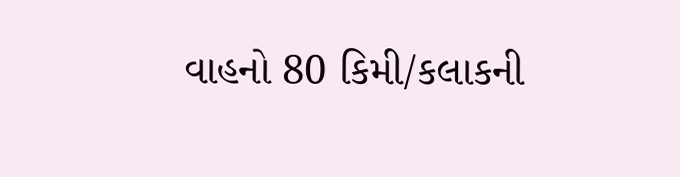વાહનો 80 કિમી/કલાકની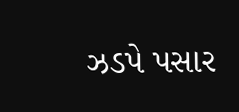ઝડપે પસાર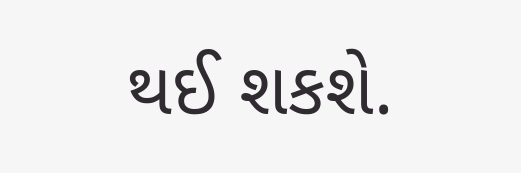થઈ શકશે.